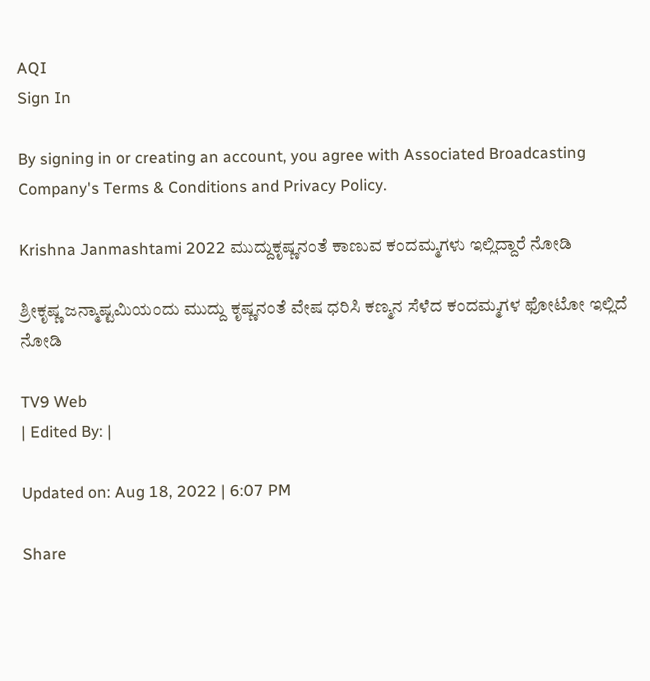AQI
Sign In

By signing in or creating an account, you agree with Associated Broadcasting Company's Terms & Conditions and Privacy Policy.

Krishna Janmashtami 2022 ಮುದ್ದುಕೃಷ್ಣನಂತೆ ಕಾಣುವ ಕಂದಮ್ಮಗಳು ಇಲ್ಲಿದ್ದಾರೆ ನೋಡಿ

ಶ್ರೀಕೃಷ್ಣ ಜನ್ಮಾಷ್ಟಮಿಯಂದು ಮುದ್ದು ಕೃಷ್ಣನಂತೆ ವೇಷ ಧರಿಸಿ ಕಣ್ಮನ ಸೆಳೆದ ಕಂದಮ್ಮಗಳ ಫೋಟೋ ಇಲ್ಲಿದೆ ನೋಡಿ

TV9 Web
| Edited By: |

Updated on: Aug 18, 2022 | 6:07 PM

Share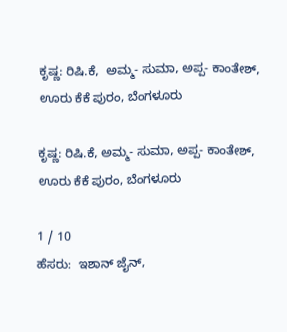ಕೃಷ್ಣ: ರಿಷಿ.ಕೆ,  ಅಮ್ಮ- ಸುಮಾ, ಅಪ್ಪ- ಕಾಂತೇಶ್, ಊರು ಕೆಕೆ ಪುರಂ, ಬೆಂಗಳೂರು

ಕೃಷ್ಣ: ರಿಷಿ.ಕೆ, ಅಮ್ಮ- ಸುಮಾ, ಅಪ್ಪ- ಕಾಂತೇಶ್, ಊರು ಕೆಕೆ ಪುರಂ, ಬೆಂಗಳೂರು

1 / 10
ಹೆಸರು:  ಇಶಾನ್ ಜೈನ್,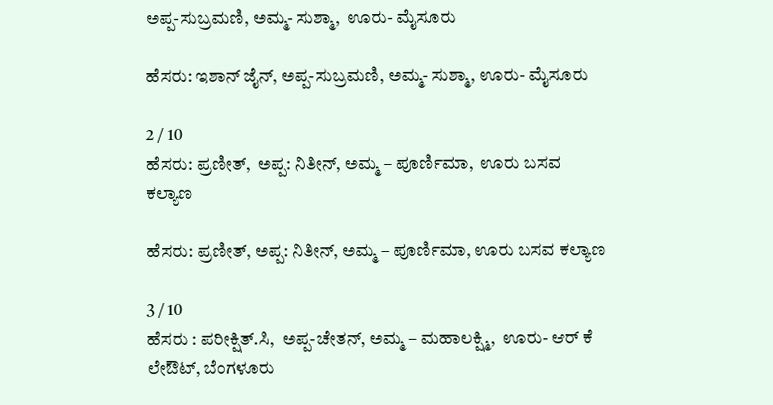ಅಪ್ಪ-ಸುಬ್ರಮಣಿ, ಅಮ್ಮ- ಸುಶ್ಮಾ,  ಊರು- ಮೈಸೂರು

ಹೆಸರು: ಇಶಾನ್ ಜೈನ್, ಅಪ್ಪ-ಸುಬ್ರಮಣಿ, ಅಮ್ಮ- ಸುಶ್ಮಾ, ಊರು- ಮೈಸೂರು

2 / 10
ಹೆಸರು: ಪ್ರಣೀತ್,  ಅಪ್ಪ: ನಿತೀನ್, ಅಮ್ಮ – ಪೂರ್ಣಿಮಾ,  ಊರು ಬಸವ ಕಲ್ಯಾಣ

ಹೆಸರು: ಪ್ರಣೀತ್, ಅಪ್ಪ: ನಿತೀನ್, ಅಮ್ಮ – ಪೂರ್ಣಿಮಾ, ಊರು ಬಸವ ಕಲ್ಯಾಣ

3 / 10
ಹೆಸರು : ಪರೀಕ್ಷಿತ್.ಸಿ,  ಅಪ್ಪ-ಚೇತನ್, ಅಮ್ಮ – ಮಹಾಲಕ್ಷ್ಮಿ,  ಊರು- ಆರ್ ಕೆ ಲೇಔಟ್, ಬೆಂಗಳೂರು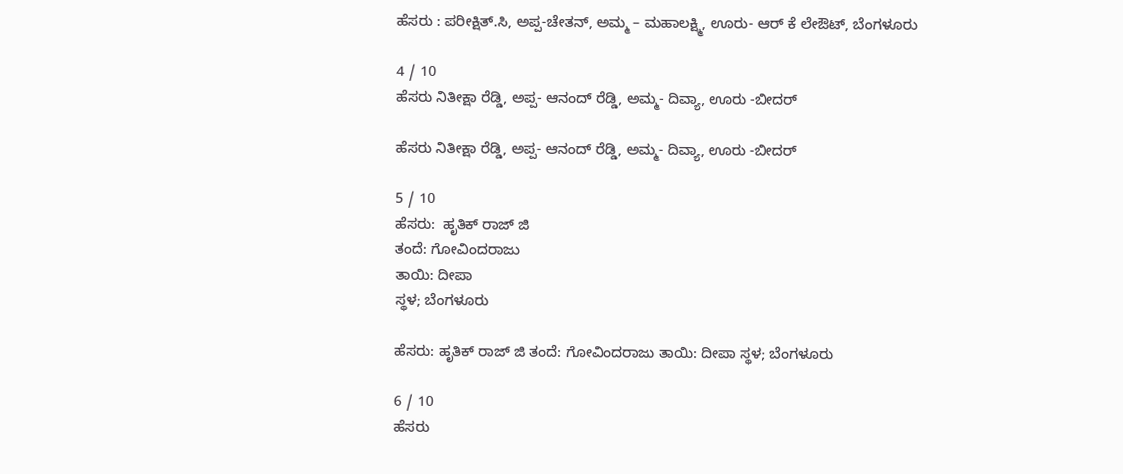ಹೆಸರು : ಪರೀಕ್ಷಿತ್.ಸಿ, ಅಪ್ಪ-ಚೇತನ್, ಅಮ್ಮ – ಮಹಾಲಕ್ಷ್ಮಿ, ಊರು- ಆರ್ ಕೆ ಲೇಔಟ್, ಬೆಂಗಳೂರು

4 / 10
ಹೆಸರು ನಿತೀಕ್ಷಾ ರೆಡ್ಡಿ, ಅಪ್ಪ- ಆನಂದ್ ರೆಡ್ಡಿ, ಅಮ್ಮ- ದಿವ್ಯಾ, ಊರು -ಬೀದರ್

ಹೆಸರು ನಿತೀಕ್ಷಾ ರೆಡ್ಡಿ, ಅಪ್ಪ- ಆನಂದ್ ರೆಡ್ಡಿ, ಅಮ್ಮ- ದಿವ್ಯಾ, ಊರು -ಬೀದರ್

5 / 10
ಹೆಸರು:  ಹೃತಿಕ್ ರಾಜ್ ಜಿ
ತಂದೆ: ಗೋವಿಂದರಾಜು
ತಾಯಿ: ದೀಪಾ
ಸ್ಥಳ; ಬೆಂಗಳೂರು

ಹೆಸರು: ಹೃತಿಕ್ ರಾಜ್ ಜಿ ತಂದೆ: ಗೋವಿಂದರಾಜು ತಾಯಿ: ದೀಪಾ ಸ್ಥಳ; ಬೆಂಗಳೂರು

6 / 10
ಹೆಸರು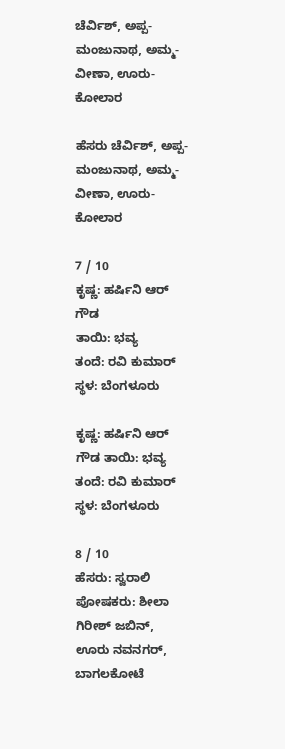ಚೆರ್ವಿಶ್, ಅಪ್ಪ- ಮಂಜುನಾಥ, ಅಮ್ಮ- ವೀಣಾ, ಊರು- ಕೋಲಾರ

ಹೆಸರು ಚೆರ್ವಿಶ್, ಅಪ್ಪ- ಮಂಜುನಾಥ, ಅಮ್ಮ- ವೀಣಾ, ಊರು- ಕೋಲಾರ

7 / 10
ಕೃಷ್ಣ: ಹರ್ಷಿನಿ ಆರ್ ಗೌಡ
ತಾಯಿ: ಭವ್ಯ
ತಂದೆ: ರವಿ ಕುಮಾರ್
ಸ್ಥಳ: ಬೆಂಗಳೂರು

ಕೃಷ್ಣ: ಹರ್ಷಿನಿ ಆರ್ ಗೌಡ ತಾಯಿ: ಭವ್ಯ ತಂದೆ: ರವಿ ಕುಮಾರ್ ಸ್ಥಳ: ಬೆಂಗಳೂರು

8 / 10
ಹೆಸರು: ಸ್ವರಾಲಿ  ಪೋಷಕರು: ಶೀಲಾ ಗಿರೀಶ್ ಜಬಿನ್,   ಊರು ನವನಗರ್, ಬಾಗಲಕೋಟೆ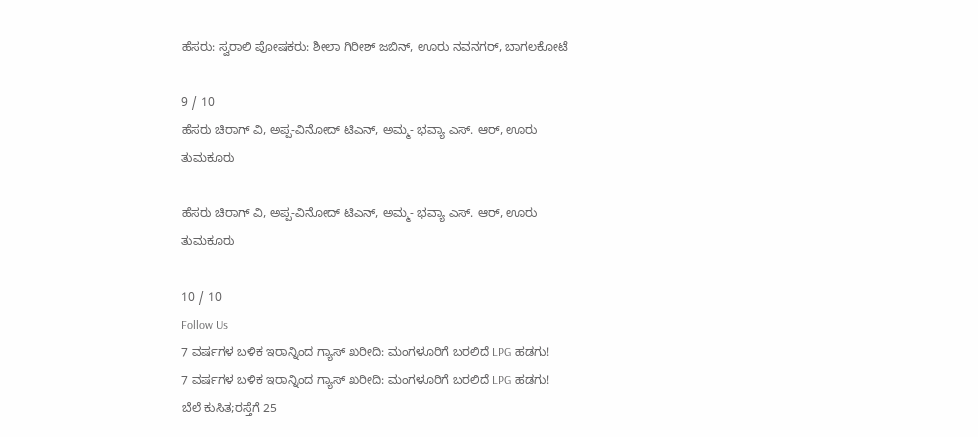ಹೆಸರು: ಸ್ವರಾಲಿ ಪೋಷಕರು: ಶೀಲಾ ಗಿರೀಶ್ ಜಬಿನ್, ಊರು ನವನಗರ್, ಬಾಗಲಕೋಟೆ

9 / 10
ಹೆಸರು ಚಿರಾಗ್ ವಿ, ಅಪ್ಪ-ವಿನೋದ್ ಟಿಎನ್, ಅಮ್ಮ- ಭವ್ಯಾ ಎಸ್. ಆರ್, ಊರು ತುಮಕೂರು

ಹೆಸರು ಚಿರಾಗ್ ವಿ, ಅಪ್ಪ-ವಿನೋದ್ ಟಿಎನ್, ಅಮ್ಮ- ಭವ್ಯಾ ಎಸ್. ಆರ್, ಊರು ತುಮಕೂರು

10 / 10
Follow Us
7 ವರ್ಷಗಳ ಬಳಿಕ ಇರಾನ್ನಿಂದ ಗ್ಯಾಸ್ ಖರೀದಿ: ಮಂಗಳೂರಿಗೆ ಬರಲಿದೆ LPG ಹಡಗು!
7 ವರ್ಷಗಳ ಬಳಿಕ ಇರಾನ್ನಿಂದ ಗ್ಯಾಸ್ ಖರೀದಿ: ಮಂಗಳೂರಿಗೆ ಬರಲಿದೆ LPG ಹಡಗು!
ಬೆಲೆ ಕುಸಿತ;ರಸ್ತೆಗೆ 25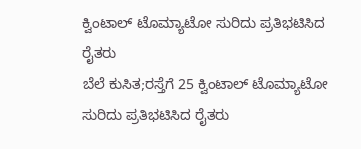ಕ್ವಿಂಟಾಲ್ ಟೊಮ್ಯಾಟೋ ಸುರಿದು ಪ್ರತಿಭಟಿಸಿದ ರೈತರು
ಬೆಲೆ ಕುಸಿತ;ರಸ್ತೆಗೆ 25 ಕ್ವಿಂಟಾಲ್ ಟೊಮ್ಯಾಟೋ ಸುರಿದು ಪ್ರತಿಭಟಿಸಿದ ರೈತರು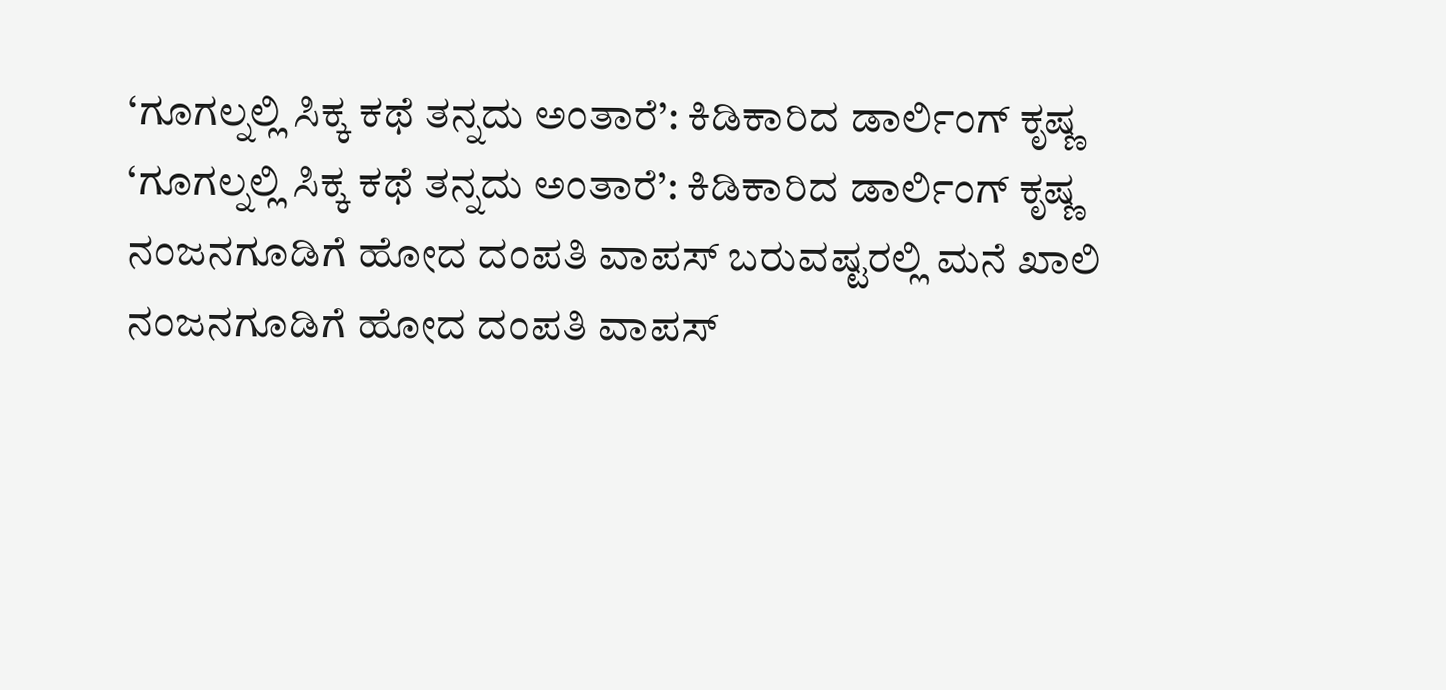‘ಗೂಗಲ್ನಲ್ಲಿ ಸಿಕ್ಕ ಕಥೆ ತನ್ನದು ಅಂತಾರೆ’: ಕಿಡಿಕಾರಿದ ಡಾರ್ಲಿಂಗ್ ಕೃಷ್ಣ
‘ಗೂಗಲ್ನಲ್ಲಿ ಸಿಕ್ಕ ಕಥೆ ತನ್ನದು ಅಂತಾರೆ’: ಕಿಡಿಕಾರಿದ ಡಾರ್ಲಿಂಗ್ ಕೃಷ್ಣ
ನಂಜನಗೂಡಿಗೆ ಹೋದ ದಂಪತಿ ವಾಪಸ್ ಬರುವಷ್ಟರಲ್ಲಿ ಮನೆ ಖಾಲಿ
ನಂಜನಗೂಡಿಗೆ ಹೋದ ದಂಪತಿ ವಾಪಸ್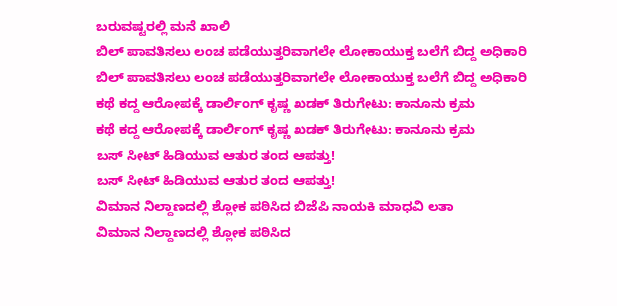ಬರುವಷ್ಟರಲ್ಲಿ ಮನೆ ಖಾಲಿ
ಬಿಲ್ ಪಾವತಿಸಲು ಲಂಚ ಪಡೆಯುತ್ತರಿವಾಗಲೇ ಲೋಕಾಯುಕ್ತ ಬಲೆಗೆ ಬಿದ್ದ ಅಧಿಕಾರಿ
ಬಿಲ್ ಪಾವತಿಸಲು ಲಂಚ ಪಡೆಯುತ್ತರಿವಾಗಲೇ ಲೋಕಾಯುಕ್ತ ಬಲೆಗೆ ಬಿದ್ದ ಅಧಿಕಾರಿ
ಕಥೆ ಕದ್ದ ಆರೋಪಕ್ಕೆ ಡಾರ್ಲಿಂಗ್ ಕೃಷ್ಣ ಖಡಕ್ ತಿರುಗೇಟು: ಕಾನೂನು ಕ್ರಮ
ಕಥೆ ಕದ್ದ ಆರೋಪಕ್ಕೆ ಡಾರ್ಲಿಂಗ್ ಕೃಷ್ಣ ಖಡಕ್ ತಿರುಗೇಟು: ಕಾನೂನು ಕ್ರಮ
ಬಸ್ ಸೀಟ್ ಹಿಡಿಯುವ ಆತುರ ತಂದ ಆಪತ್ತು!
ಬಸ್ ಸೀಟ್ ಹಿಡಿಯುವ ಆತುರ ತಂದ ಆಪತ್ತು!
ವಿಮಾನ ನಿಲ್ದಾಣದಲ್ಲಿ ಶ್ಲೋಕ ಪಠಿಸಿದ ಬಿಜೆಪಿ ನಾಯಕಿ ಮಾಧವಿ ಲತಾ
ವಿಮಾನ ನಿಲ್ದಾಣದಲ್ಲಿ ಶ್ಲೋಕ ಪಠಿಸಿದ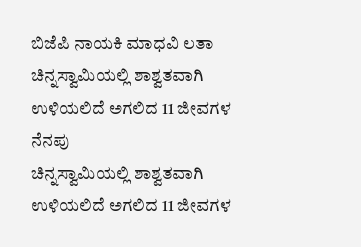ಬಿಜೆಪಿ ನಾಯಕಿ ಮಾಧವಿ ಲತಾ
ಚಿನ್ನಸ್ವಾಮಿಯಲ್ಲಿ ಶಾಶ್ವತವಾಗಿ ಉಳಿಯಲಿದೆ ಅಗಲಿದ 11 ಜೀವಗಳ ನೆನಪು
ಚಿನ್ನಸ್ವಾಮಿಯಲ್ಲಿ ಶಾಶ್ವತವಾಗಿ ಉಳಿಯಲಿದೆ ಅಗಲಿದ 11 ಜೀವಗಳ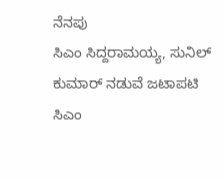ನೆನಪು
ಸಿಎಂ ಸಿದ್ದರಾಮಯ್ಯ, ಸುನಿಲ್ ಕುಮಾರ್ ನಡುವೆ ಜಟಾಪಟಿ
ಸಿಎಂ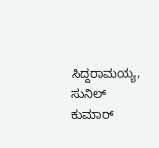ಸಿದ್ದರಾಮಯ್ಯ, ಸುನಿಲ್ ಕುಮಾರ್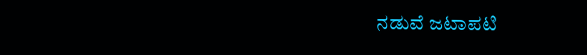ನಡುವೆ ಜಟಾಪಟಿ